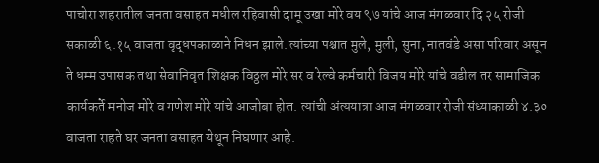पाचोरा शहरातील जनता वसाहत मधील रहिवासी दामू उखा मोरे वय ९७ यांचे आज मंगळवार दि २५ रोजी सकाळी ६.१५ वाजता वृद्धपकाळाने निधन झाले.त्यांच्या पश्चात मुले, मुली, सुना, नातवंडे असा परिवार असून ते धम्म उपासक तथा सेवानिवृत शिक्षक विठ्ठल मोरे सर व रेल्वे कर्मचारी विजय मोरे यांचे वडील तर सामाजिक कार्यकर्ते मनोज मोरे व गणेश मोरे यांचे आजोबा होत. त्यांची अंत्ययात्रा आज मंगळवार रोजी संध्याकाळी ४.३० वाजता राहते घर जनता वसाहत येथून निघणार आहे.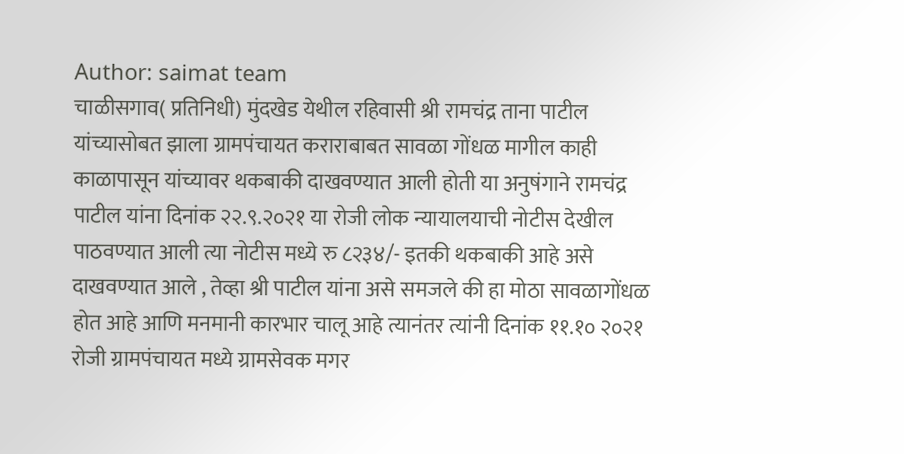Author: saimat team
चाळीसगाव( प्रतिनिधी) मुंदखेड येथील रहिवासी श्री रामचंद्र ताना पाटील यांच्यासोबत झाला ग्रामपंचायत कराराबाबत सावळा गोंधळ मागील काही काळापासून यांच्यावर थकबाकी दाखवण्यात आली होती या अनुषंगाने रामचंद्र पाटील यांना दिनांक २२.९.२०२१ या रोजी लोक न्यायालयाची नोटीस देखील पाठवण्यात आली त्या नोटीस मध्ये रु ८२३४/- इतकी थकबाकी आहे असे दाखवण्यात आले , तेव्हा श्री पाटील यांना असे समजले की हा मोठा सावळागोंधळ होत आहे आणि मनमानी कारभार चालू आहे त्यानंतर त्यांनी दिनांक ११.१० २०२१ रोजी ग्रामपंचायत मध्ये ग्रामसेवक मगर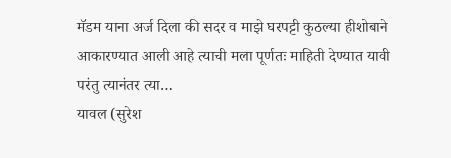मॅडम याना अर्ज दिला की सदर व माझे घरपट्टी कुठल्या हीशोबाने आकारण्यात आली आहे त्याची मला पूर्णतः माहिती देण्यात यावी परंतु त्यानंतर त्या…
यावल (सुरेश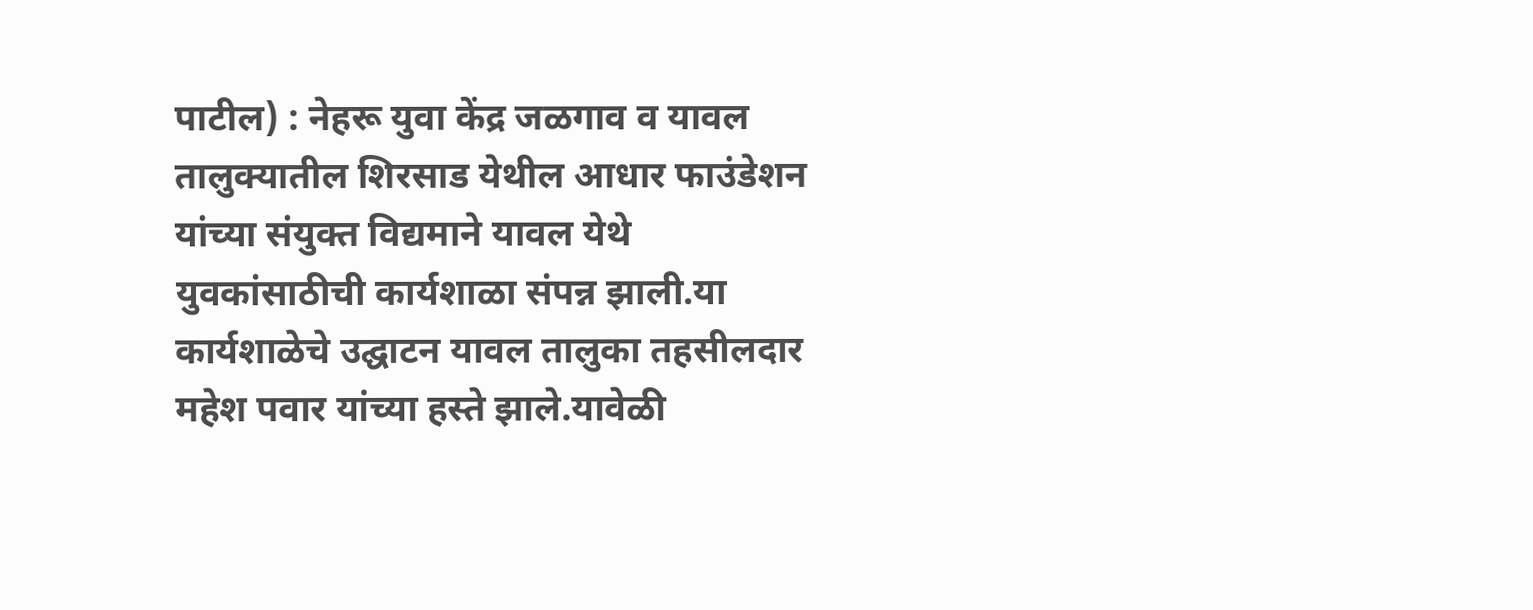पाटील) : नेहरू युवा केंद्र जळगाव व यावल तालुक्यातील शिरसाड येथील आधार फाउंडेशन यांच्या संयुक्त विद्यमाने यावल येथे युवकांसाठीची कार्यशाळा संपन्न झाली.या कार्यशाळेचे उद्घाटन यावल तालुका तहसीलदार महेश पवार यांच्या हस्ते झाले.यावेळी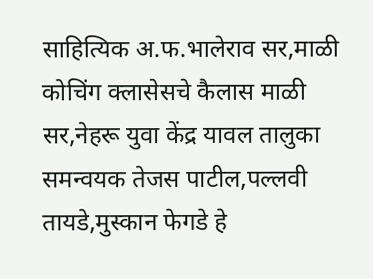साहित्यिक अ.फ.भालेराव सर,माळी कोचिंग क्लासेसचे कैलास माळी सर,नेहरू युवा केंद्र यावल तालुका समन्वयक तेजस पाटील,पल्लवी तायडे,मुस्कान फेगडे हे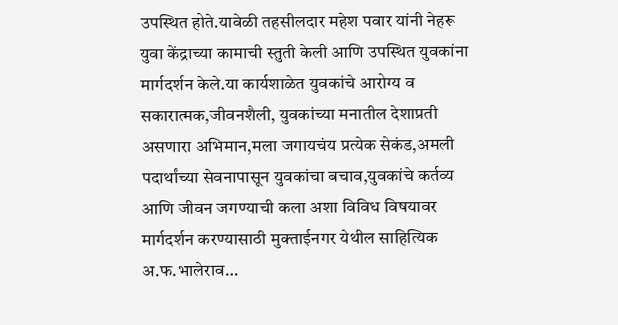उपस्थित होते.यावेळी तहसीलदार महेश पवार यांनी नेहरू युवा केंद्राच्या कामाची स्तुती केली आणि उपस्थित युवकांना मार्गदर्शन केले.या कार्यशाळेत युवकांचे आरोग्य व सकारात्मक,जीवनशैली, युवकांच्या मनातील देशाप्रती असणारा अभिमान,मला जगायचंय प्रत्येक सेकंड,अमली पदार्थांच्या सेवनापासून युवकांचा बचाव,युवकांचे कर्तव्य आणि जीवन जगण्याची कला अशा विविध विषयावर मार्गदर्शन करण्यासाठी मुक्ताईनगर येथील साहित्यिक अ.फ.भालेराव…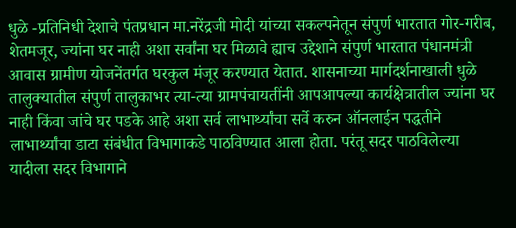धुळे -प्रतिनिधी देशाचे पंतप्रधान मा.नरेंद्रजी मोदी यांच्या सकल्पनेतून संपुर्ण भारतात गोर-गरीब, शेतमजूर, ज्यांना घर नाही अशा सर्वांना घर मिळावे ह्याच उद्देशाने संपुर्ण भारतात पंधानमंत्री आवास ग्रामीण योजनेंतर्गत घरकुल मंजूर करण्यात येतात. शासनाच्या मार्गदर्शनाखाली धुळे तालुक्यातील संपुर्ण तालुकाभर त्या-त्या ग्रामपंचायतींनी आपआपल्या कार्यक्षेत्रातील ज्यांना घर नाही किंवा जांचे घर पडके आहे अशा सर्व लाभार्थ्यांचा सर्वे करुन ऑनलाईन पद्धतीने लाभार्थ्यांचा डाटा संबंधीत विभागाकडे पाठविण्यात आला होता. परंतू सदर पाठविलेल्या यादीला सदर विभागाने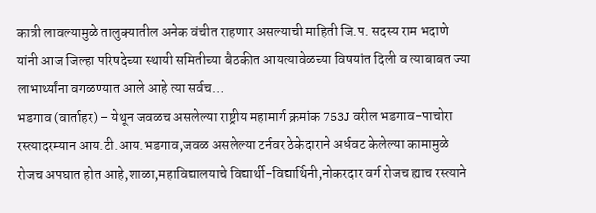कात्री लावल्यामुळे तालुक्यातील अनेक वंचीत राहणार असल्याची माहिती जि.प. सदस्य राम भदाणे यांनी आज जिल्हा परिषदेच्या स्थायी समितीच्या बैठकीत आयत्यावेळच्या विषयांत दिली व त्याबाबत ज्या लाभार्थ्यांना वगळण्यात आले आहे त्या सर्वच…
भडगाव (वार्ताहर) – येथून जवळच असलेल्या राष्ट्रीय महामार्ग क्रमांक 753J वरील भडगाव-पाचोरा रस्त्यादरम्यान आय.टी.आय.भडगाव,जवळ असलेल्या टर्नवर ठेकेदाराने अर्धवट केलेल्या कामामुळे रोजच अपघात होत आहे,शाळा,महाविद्यालयाचे विद्यार्थी-विद्यार्थिनी,नोकरदार वर्ग रोजच ह्याच रस्त्याने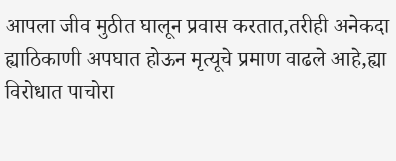आपला जीव मुठीत घालून प्रवास करतात,तरीही अनेकदा ह्याठिकाणी अपघात होऊन मृत्यूचे प्रमाण वाढले आहे,ह्या विरोधात पाचोरा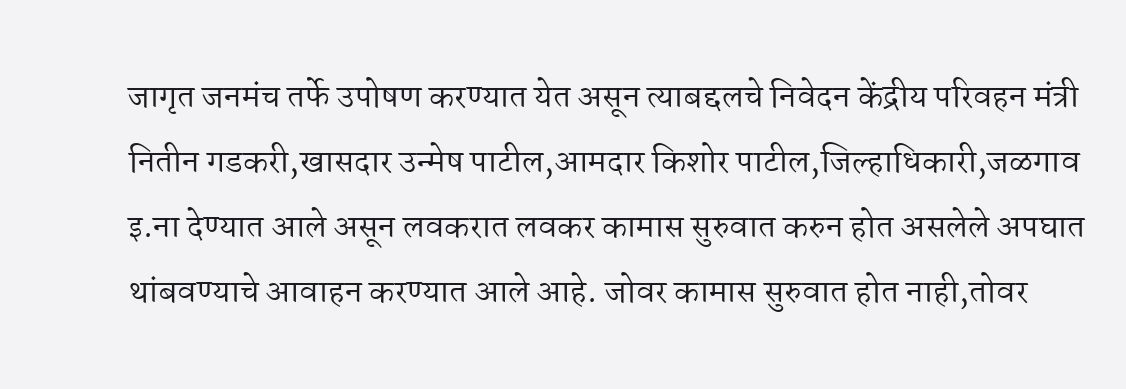जागृत जनमंच तर्फे उपोषण करण्यात येत असून त्याबद्दलचे निवेदन केंद्रीय परिवहन मंत्री नितीन गडकरी,खासदार उन्मेष पाटील,आमदार किशोर पाटील,जिल्हाधिकारी,जळगाव इ.ना देण्यात आले असून लवकरात लवकर कामास सुरुवात करुन होत असलेले अपघात थांबवण्याचे आवाहन करण्यात आले आहे. जोवर कामास सुरुवात होत नाही,तोवर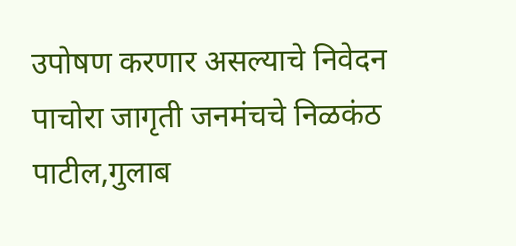उपोषण करणार असल्याचे निवेदन पाचोरा जागृती जनमंचचे निळकंठ पाटील,गुलाब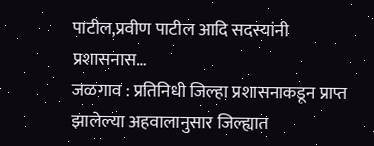पाटील,प्रवीण पाटील आदि सदस्यांनी प्रशासनास…
जळगाव : प्रतिनिधी जिल्हा प्रशासनाकडून प्राप्त झालेल्या अहवालानुसार जिल्ह्यात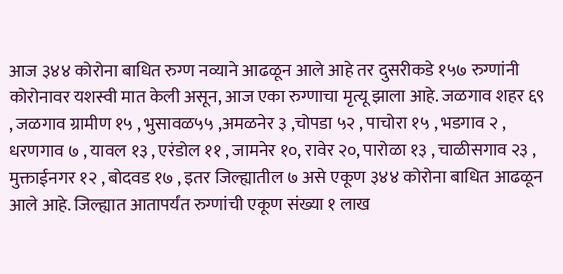आज ३४४ कोरोना बाधित रुग्ण नव्याने आढळून आले आहे तर दुसरीकडे १५७ रुग्णांनी कोरोनावर यशस्वी मात केली असून, आज एका रुग्णाचा मृत्यू झाला आहे. जळगाव शहर ६९ , जळगाव ग्रामीण १५ , भुसावळ५५ ,अमळनेर ३ ,चोपडा ५२ , पाचोरा १५ , भडगाव २ , धरणगाव ७ , यावल १३ , एरंडोल ११ , जामनेर १०, रावेर २०, पारोळा १३ , चाळीसगाव २३ , मुक्ताईनगर १२ , बोदवड १७ , इतर जिल्ह्यातील ७ असे एकूण ३४४ कोरोना बाधित आढळून आले आहे. जिल्ह्यात आतापर्यंत रुग्णांची एकूण संख्या १ लाख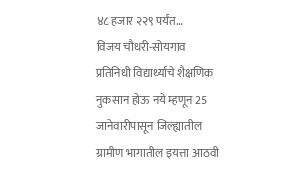४८ हजार २२९ पर्यंत…
विजय चौधरी-सोयगाव प्रतिनिधी विद्यार्थ्याचे शैक्षणिक नुकसान होऊ नये म्हणून 25 जानेवारीपासून जिल्ह्यातील ग्रामीण भागातील इयत्ता आठवी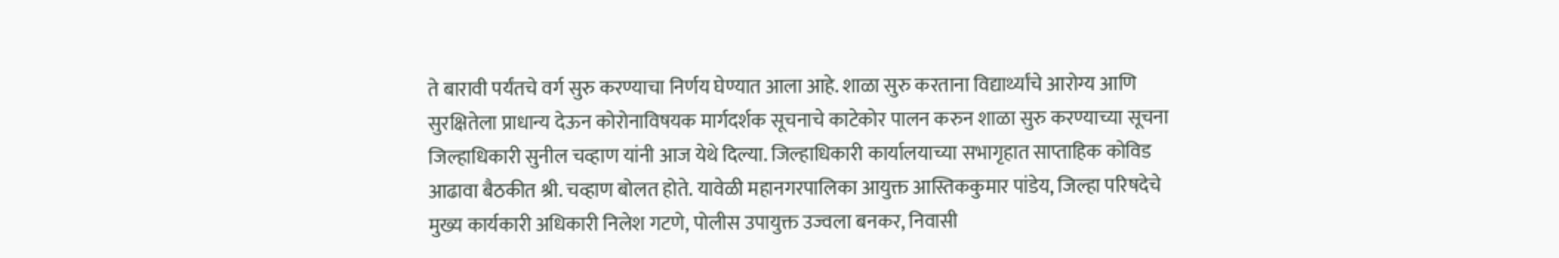ते बारावी पर्यंतचे वर्ग सुरु करण्याचा निर्णय घेण्यात आला आहे. शाळा सुरु करताना विद्यार्थ्यांचे आरोग्य आणि सुरक्षितेला प्राधान्य देऊन कोरोनाविषयक मार्गदर्शक सूचनाचे काटेकोर पालन करुन शाळा सुरु करण्याच्या सूचना जिल्हाधिकारी सुनील चव्हाण यांनी आज येथे दिल्या. जिल्हाधिकारी कार्यालयाच्या सभागृहात साप्ताहिक कोविड आढावा बैठकीत श्री. चव्हाण बोलत होते. यावेळी महानगरपालिका आयुक्त आस्तिककुमार पांडेय, जिल्हा परिषदेचे मुख्य कार्यकारी अधिकारी निलेश गटणे, पोलीस उपायुक्त उज्वला बनकर, निवासी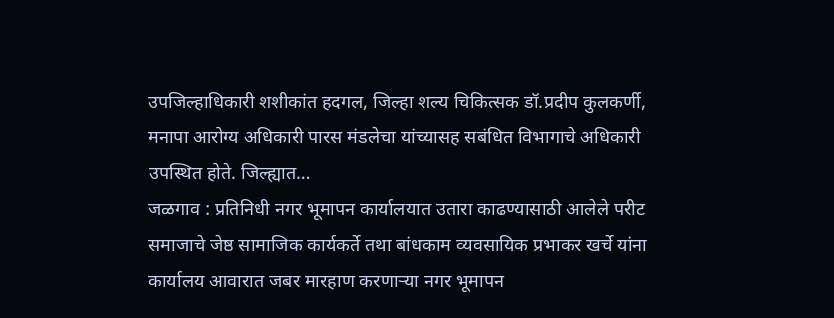उपजिल्हाधिकारी शशीकांत हदगल, जिल्हा शल्य चिकित्सक डॉ.प्रदीप कुलकर्णी, मनापा आरोग्य अधिकारी पारस मंडलेचा यांच्यासह सबंधित विभागाचे अधिकारी उपस्थित होते. जिल्ह्यात…
जळगाव : प्रतिनिधी नगर भूमापन कार्यालयात उतारा काढण्यासाठी आलेले परीट समाजाचे जेष्ठ सामाजिक कार्यकर्ते तथा बांधकाम व्यवसायिक प्रभाकर खर्चे यांना कार्यालय आवारात जबर मारहाण करणाऱ्या नगर भूमापन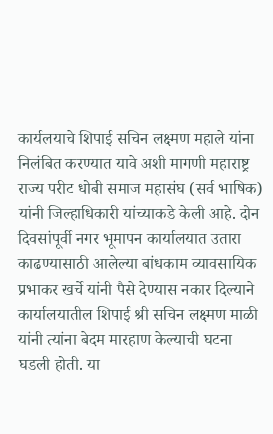कार्यलयाचे शिपाई सचिन लक्ष्मण महाले यांना निलंबित करण्यात यावे अशी मागणी महाराष्ट्र राज्य परीट धोबी समाज महासंघ (सर्व भाषिक) यांनी जिल्हाधिकारी यांच्याकडे केली आहे. दोन दिवसांपूर्वी नगर भूमापन कार्यालयात उतारा काढण्यासाठी आलेल्या बांधकाम व्यावसायिक प्रभाकर खर्चे यांनी पैसे देण्यास नकार दिल्याने कार्यालयातील शिपाई श्री सचिन लक्ष्मण माळी यांनी त्यांना बेदम मारहाण केल्याची घटना घडली होती. या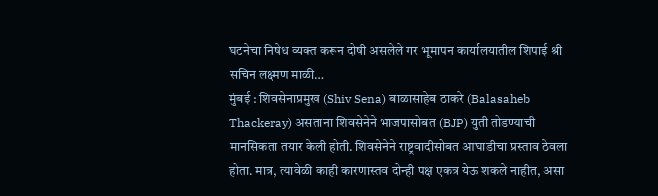घटनेचा निषेध व्यक्त करून दोषी असलेले गर भूमापन कार्यालयातील शिपाई श्री सचिन लक्ष्मण माळी…
मुंबई : शिवसेनाप्रमुख (Shiv Sena) बाळासाहेब ठाकरे (Balasaheb Thackeray) असताना शिवसेनेने भाजपासोबत (BJP) युती तोडण्याची मानसिकता तयार केली होती. शिवसेनेने राष्ट्रवादीसोबत आघाडीचा प्रस्ताव ठेवला होता. मात्र, त्यावेळी काही कारणास्तव दोन्ही पक्ष एकत्र येऊ शकले नाहीत, असा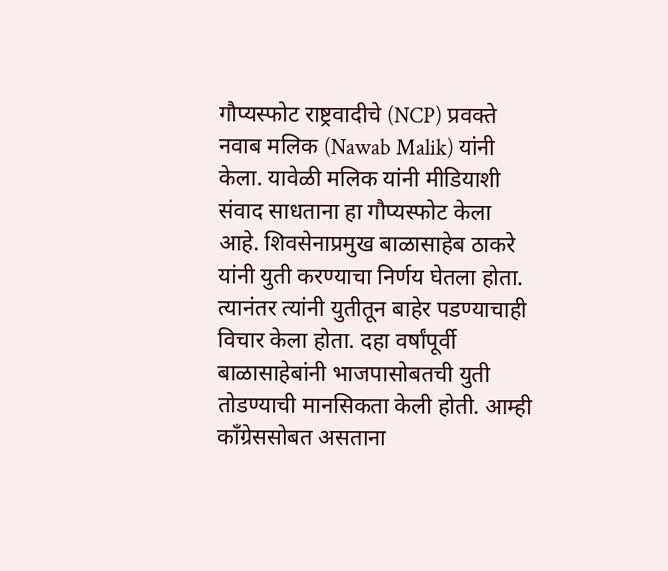गौप्यस्फोट राष्ट्रवादीचे (NCP) प्रवक्ते नवाब मलिक (Nawab Malik) यांनी केला. यावेळी मलिक यांनी मीडियाशी संवाद साधताना हा गौप्यस्फोट केला आहे. शिवसेनाप्रमुख बाळासाहेब ठाकरे यांनी युती करण्याचा निर्णय घेतला होता. त्यानंतर त्यांनी युतीतून बाहेर पडण्याचाही विचार केला होता. दहा वर्षांपूर्वी बाळासाहेबांनी भाजपासोबतची युती तोडण्याची मानसिकता केली होती. आम्ही काँग्रेससोबत असताना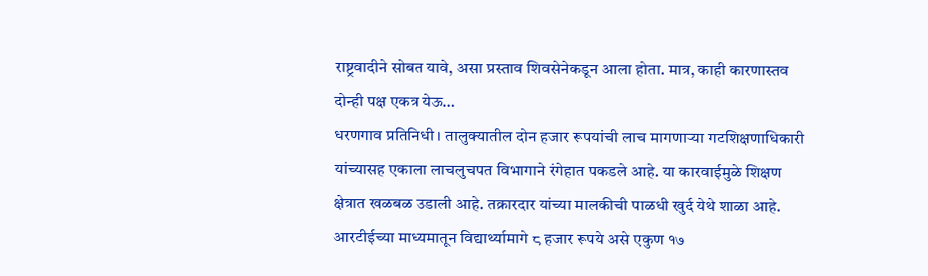राष्ट्रवादीने सोबत यावे, असा प्रस्ताव शिवसेनेकडून आला होता. मात्र, काही कारणास्तव दोन्ही पक्ष एकत्र येऊ…
धरणगाव प्रतिनिधी । तालुक्यातील दोन हजार रूपयांची लाच मागणाऱ्या गटशिक्षणाधिकारी यांच्यासह एकाला लाचलुचपत विभागाने रंगेहात पकडले आहे. या कारवाईमुळे शिक्षण क्षेत्रात खळबळ उडाली आहे. तक्रारदार यांच्या मालकीची पाळधी खुर्द येथे शाळा आहे. आरटीईच्या माध्यमातून विद्यार्थ्यामागे ८ हजार रूपये असे एकुण १७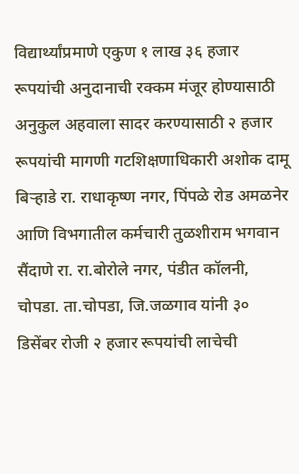विद्यार्थ्यांप्रमाणे एकुण १ लाख ३६ हजार रूपयांची अनुदानाची रक्कम मंजूर होण्यासाठी अनुकुल अहवाला सादर करण्यासाठी २ हजार रूपयांची मागणी गटशिक्षणाधिकारी अशोक दामू बिऱ्हाडे रा. राधाकृष्ण नगर, पिंपळे रोड अमळनेर आणि विभगातील कर्मचारी तुळशीराम भगवान सैंदाणे रा. रा.बोरोले नगर, पंडीत कॉलनी, चोपडा. ता.चोपडा, जि.जळगाव यांनी ३० डिसेंबर रोजी २ हजार रूपयांची लाचेची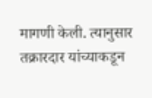मागणी केली. त्यानुसार तक्रारदार यांच्याकडून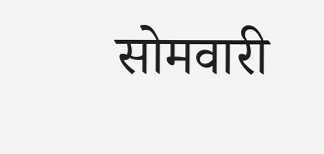सोमवारी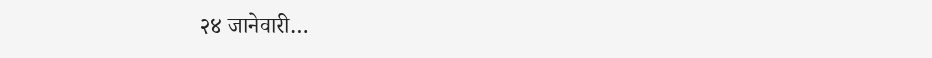२४ जानेवारी…